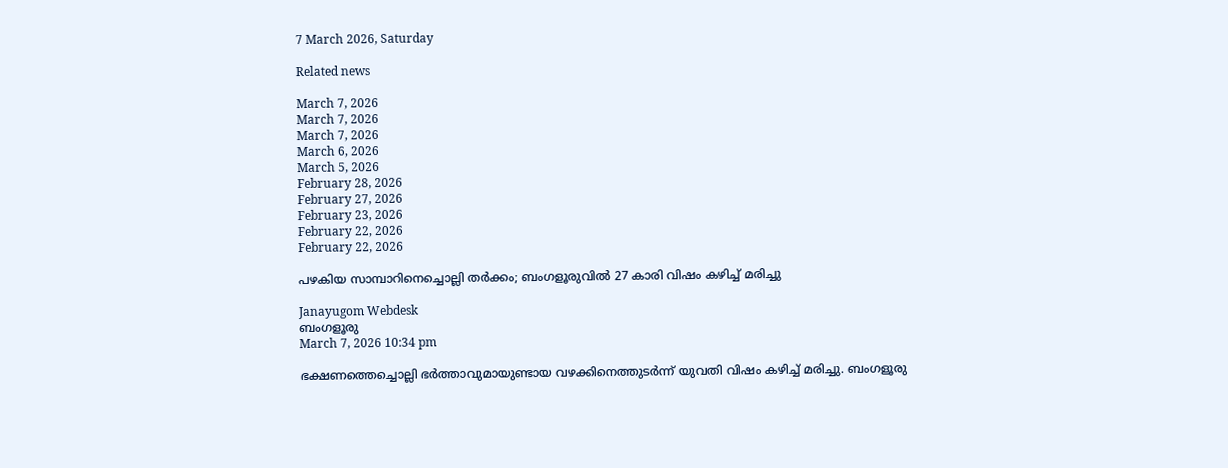7 March 2026, Saturday

Related news

March 7, 2026
March 7, 2026
March 7, 2026
March 6, 2026
March 5, 2026
February 28, 2026
February 27, 2026
February 23, 2026
February 22, 2026
February 22, 2026

പഴകിയ സാമ്പാറിനെച്ചൊല്ലി തർക്കം; ബംഗളൂരുവിൽ 27 കാരി വിഷം കഴിച്ച് മരിച്ചു

Janayugom Webdesk
ബംഗളൂരു
March 7, 2026 10:34 pm

ഭക്ഷണത്തെച്ചൊല്ലി ഭർത്താവുമായുണ്ടായ വഴക്കിനെത്തുടർന്ന് യുവതി വിഷം കഴിച്ച് മരിച്ചു. ബംഗളൂരു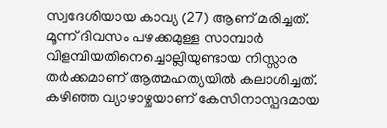സ്വദേശിയായ കാവ്യ (27) ആണ് മരിച്ചത്. മൂന്ന് ദിവസം പഴക്കമുള്ള സാമ്പാർ വിളമ്പിയതിനെച്ചൊല്ലിയുണ്ടായ നിസ്സാര തർക്കമാണ് ആത്മഹത്യയിൽ കലാശിച്ചത്. കഴിഞ്ഞ വ്യാഴാഴ്ചയാണ് കേസിനാസ്പദമായ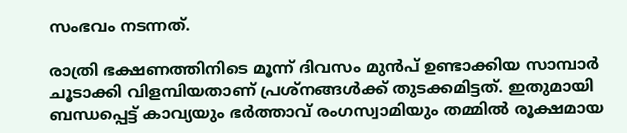സംഭവം നടന്നത്.

രാത്രി ഭക്ഷണത്തിനിടെ മൂന്ന് ദിവസം മുൻപ് ഉണ്ടാക്കിയ സാമ്പാർ ചൂടാക്കി വിളമ്പിയതാണ് പ്രശ്നങ്ങൾക്ക് തുടക്കമിട്ടത്. ഇതുമായി ബന്ധപ്പെട്ട് കാവ്യയും ഭർത്താവ് രംഗസ്വാമിയും തമ്മിൽ രൂക്ഷമായ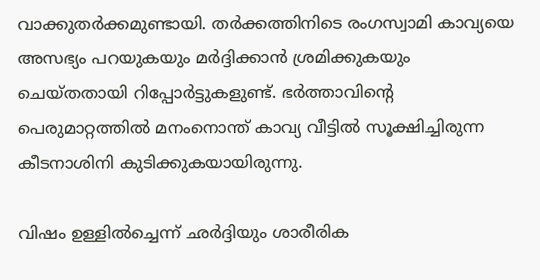വാക്കുതർക്കമുണ്ടായി. തർക്കത്തിനിടെ രംഗസ്വാമി കാവ്യയെ അസഭ്യം പറയുകയും മർദ്ദിക്കാൻ ശ്രമിക്കുകയും ചെയ്തതായി റിപ്പോർട്ടുകളുണ്ട്. ഭർത്താവിന്റെ പെരുമാറ്റത്തിൽ മനംനൊന്ത് കാവ്യ വീട്ടിൽ സൂക്ഷിച്ചിരുന്ന കീടനാശിനി കുടിക്കുകയായിരുന്നു.

വിഷം ഉള്ളിൽച്ചെന്ന് ഛർദ്ദിയും ശാരീരിക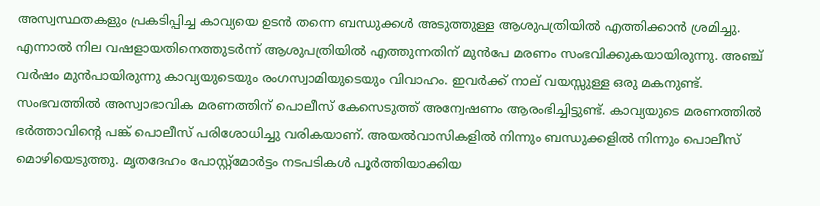അസ്വസ്ഥതകളും പ്രകടിപ്പിച്ച കാവ്യയെ ഉടൻ തന്നെ ബന്ധുക്കൾ അടുത്തുള്ള ആശുപത്രിയിൽ എത്തിക്കാൻ ശ്രമിച്ചു. എന്നാൽ നില വഷളായതിനെത്തുടർന്ന് ആശുപത്രിയിൽ എത്തുന്നതിന് മുൻപേ മരണം സംഭവിക്കുകയായിരുന്നു. അഞ്ച് വർഷം മുൻപായിരുന്നു കാവ്യയുടെയും രംഗസ്വാമിയുടെയും വിവാഹം. ഇവർക്ക് നാല് വയസ്സുള്ള ഒരു മകനുണ്ട്.
സംഭവത്തിൽ അസ്വാഭാവിക മരണത്തിന് പൊലീസ് കേസെടുത്ത് അന്വേഷണം ആരംഭിച്ചിട്ടുണ്ട്. കാവ്യയുടെ മരണത്തിൽ ഭർത്താവിന്റെ പങ്ക് പൊലീസ് പരിശോധിച്ചു വരികയാണ്. അയൽവാസികളിൽ നിന്നും ബന്ധുക്കളിൽ നിന്നും പൊലീസ് മൊഴിയെടുത്തു. മൃതദേഹം പോസ്റ്റ്മോർട്ടം നടപടികൾ പൂർത്തിയാക്കിയ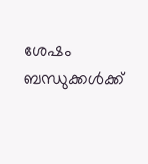ശേഷം ബന്ധുക്കൾക്ക്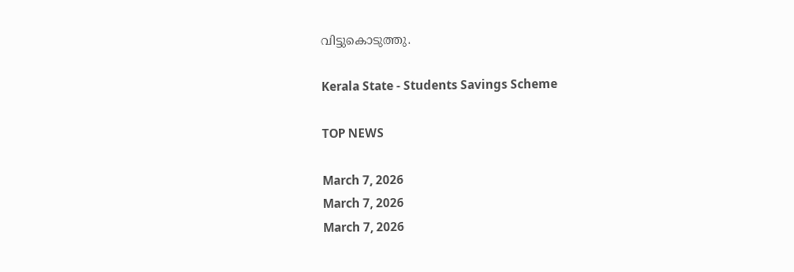വിട്ടുകൊടുത്തു.

Kerala State - Students Savings Scheme

TOP NEWS

March 7, 2026
March 7, 2026
March 7, 2026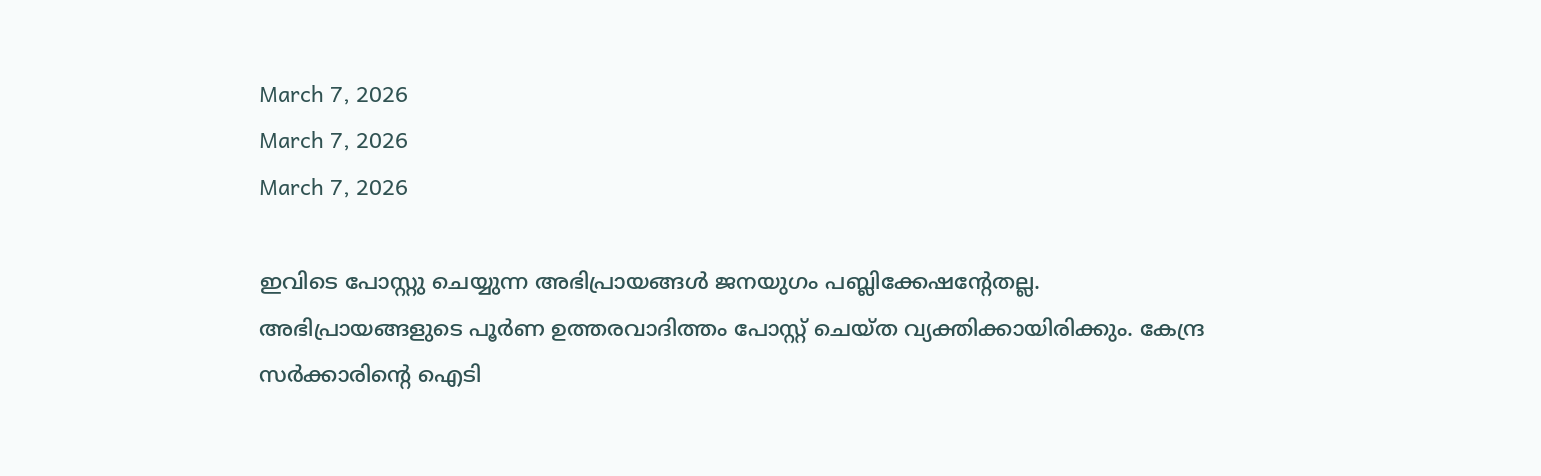March 7, 2026
March 7, 2026
March 7, 2026

ഇവിടെ പോസ്റ്റു ചെയ്യുന്ന അഭിപ്രായങ്ങള്‍ ജനയുഗം പബ്ലിക്കേഷന്റേതല്ല. അഭിപ്രായങ്ങളുടെ പൂര്‍ണ ഉത്തരവാദിത്തം പോസ്റ്റ് ചെയ്ത വ്യക്തിക്കായിരിക്കും. കേന്ദ്ര സര്‍ക്കാരിന്റെ ഐടി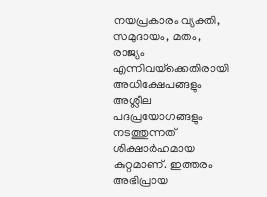നയപ്രകാരം വ്യക്തി, സമുദായം, മതം, രാജ്യം എന്നിവയ്‌ക്കെതിരായി അധിക്ഷേപങ്ങളും അശ്ലീല പദപ്രയോഗങ്ങളും നടത്തുന്നത് ശിക്ഷാര്‍ഹമായ കുറ്റമാണ്. ഇത്തരം അഭിപ്രായ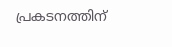പ്രകടനത്തിന്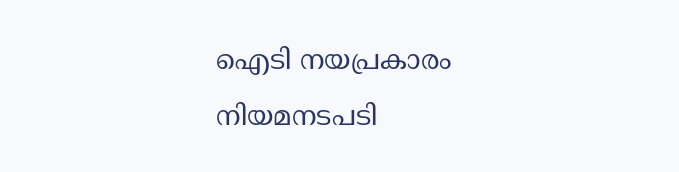ഐടി നയപ്രകാരം നിയമനടപടി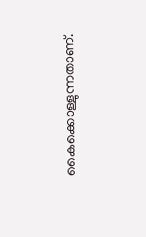കൈക്കൊള്ളുന്നതാണ്.